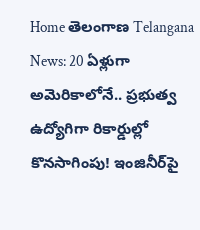Home తెలంగాణ Telangana News: 20 ఏళ్లుగా అమెరికాలోనే.. ప్రభుత్వ ఉద్యోగిగా రికార్డుల్లో కొనసాగింపు! ఇంజినీర్‌పై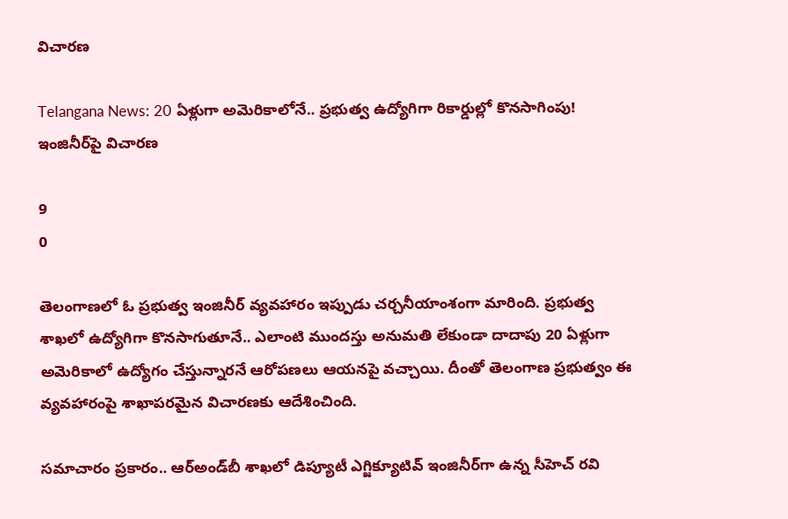విచారణ

Telangana News: 20 ఏళ్లుగా అమెరికాలోనే.. ప్రభుత్వ ఉద్యోగిగా రికార్డుల్లో కొనసాగింపు! ఇంజినీర్‌పై విచారణ

9
0

తెలంగాణలో ఓ ప్రభుత్వ ఇంజినీర్ వ్యవహారం ఇప్పుడు చర్చనీయాంశంగా మారింది. ప్రభుత్వ శాఖలో ఉద్యోగిగా కొనసాగుతూనే.. ఎలాంటి ముందస్తు అనుమతి లేకుండా దాదాపు 20 ఏళ్లుగా అమెరికాలో ఉద్యోగం చేస్తున్నారనే ఆరోపణలు ఆయనపై వచ్చాయి. దీంతో తెలంగాణ ప్రభుత్వం ఈ వ్యవహారంపై శాఖాపరమైన విచారణకు ఆదేశించింది.

సమాచారం ప్రకారం.. ఆర్‌అండ్‌బీ శాఖలో డిప్యూటీ ఎగ్జిక్యూటివ్ ఇంజినీర్‌గా ఉన్న సీహెచ్‌ రవి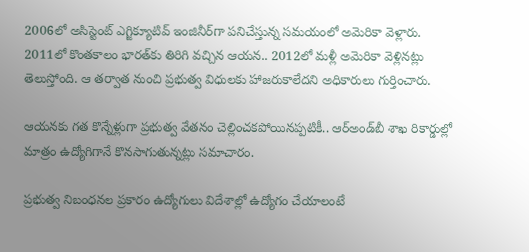2006లో అసిస్టెంట్‌ ఎగ్జిక్యూటివ్‌ ఇంజినీర్‌గా పనిచేస్తున్న సమయంలో అమెరికా వెళ్లారు. 2011లో కొంతకాలం భారత్‌కు తిరిగి వచ్చిన ఆయన.. 2012లో మళ్లీ అమెరికా వెళ్లినట్లు తెలుస్తోంది. ఆ తర్వాత నుంచి ప్రభుత్వ విధులకు హాజరుకాలేదని అధికారులు గుర్తించారు.

ఆయనకు గత కొన్నేళ్లుగా ప్రభుత్వ వేతనం చెల్లించకపోయినప్పటికీ.. ఆర్‌అండ్‌బీ శాఖ రికార్డుల్లో మాత్రం ఉద్యోగిగానే కొనసాగుతున్నట్లు సమాచారం.

ప్రభుత్వ నిబంధనల ప్రకారం ఉద్యోగులు విదేశాల్లో ఉద్యోగం చేయాలంటే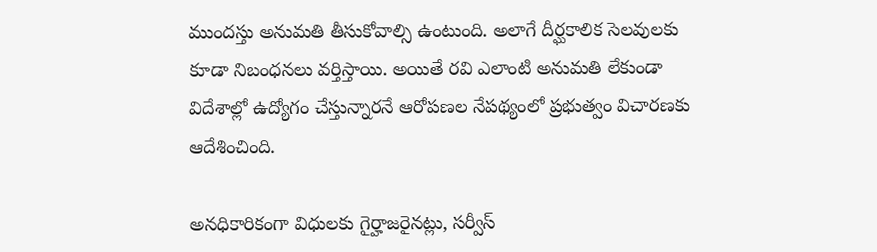ముందస్తు అనుమతి తీసుకోవాల్సి ఉంటుంది. అలాగే దీర్ఘకాలిక సెలవులకు కూడా నిబంధనలు వర్తిస్తాయి. అయితే రవి ఎలాంటి అనుమతి లేకుండా విదేశాల్లో ఉద్యోగం చేస్తున్నారనే ఆరోపణల నేపథ్యంలో ప్రభుత్వం విచారణకు ఆదేశించింది.

అనధికారికంగా విధులకు గైర్హాజరైనట్లు, సర్వీస్‌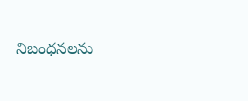నిబంధనలను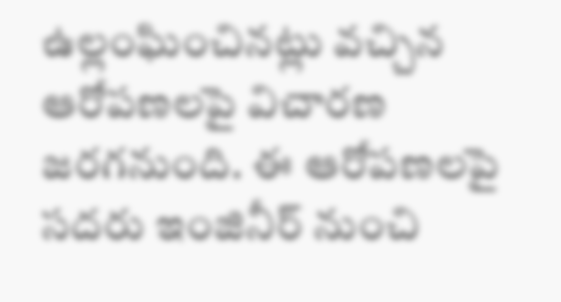ఉల్లంఘించినట్లు వచ్చిన ఆరోపణలపై విచారణ జరగనుంది. ఈ ఆరోపణలపై సదరు ఇంజినీర్‌ నుంచి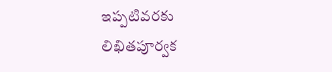ఇప్పటివరకు లిఖితపూర్వక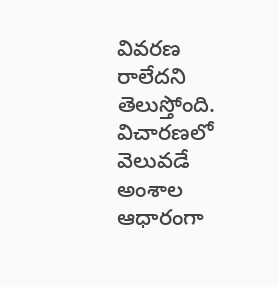వివరణ రాలేదని తెలుస్తోంది. విచారణలో వెలువడే అంశాల ఆధారంగా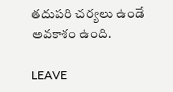తదుపరి చర్యలు ఉండే అవకాశం ఉంది.

LEAVE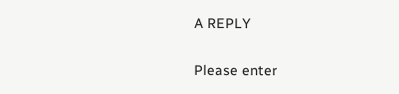A REPLY

Please enter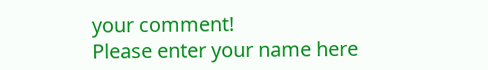your comment!
Please enter your name here